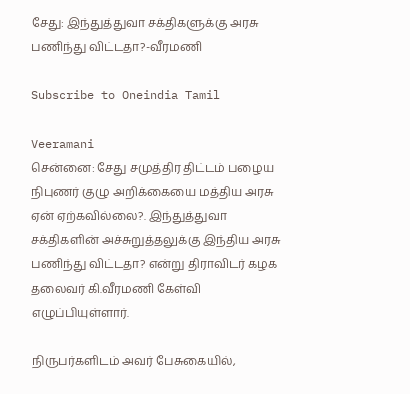சேது: இந்துத்துவா சக்திகளுக்கு அரசு பணிந்து விட்டதா?-வீரமணி

Subscribe to Oneindia Tamil

Veeramani
சென்னை: சேது சமுத்திர திட்டம் பழைய நிபுணர் குழு அறிக்கையை மத்திய அரசு ஏன் ஏற்கவில்லை?. இந்துத்துவா சக்திகளின் அச்சுறுத்தலுக்கு இந்திய அரசு பணிந்து விட்டதா? என்று திராவிடர் கழக தலைவர் கி.வீரமணி கேள்வி எழுப்பியுள்ளார்.

நிருபர்களிடம் அவர் பேசுகையில்,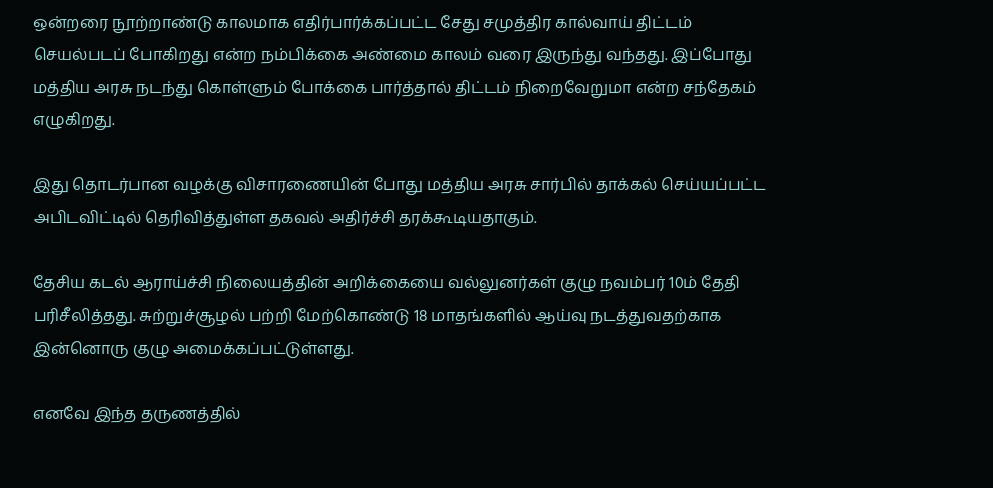ஒன்றரை நூற்றாண்டு காலமாக எதிர்பார்க்கப்பட்ட சேது சமுத்திர கால்வாய் திட்டம் செயல்படப் போகிறது என்ற நம்பிக்கை அண்மை காலம் வரை இருந்து வந்தது. இப்போது மத்திய அரசு நடந்து கொள்ளும் போக்கை பார்த்தால் திட்டம் நிறைவேறுமா என்ற சந்தேகம் எழுகிறது.

இது தொடர்பான வழக்கு விசாரணையின் போது மத்திய அரசு சார்பில் தாக்கல் செய்யப்பட்ட அபிடவிட்டில் தெரிவித்துள்ள தகவல் அதிர்ச்சி தரக்கூடியதாகும்.

தேசிய கடல் ஆராய்ச்சி நிலையத்தின் அறிக்கையை வல்லுனர்கள் குழு நவம்பர் 10ம் தேதி பரிசீலித்தது. சுற்றுச்சூழல் பற்றி மேற்கொண்டு 18 மாதங்களில் ஆய்வு நடத்துவதற்காக இன்னொரு குழு அமைக்கப்பட்டுள்ளது.

எனவே இந்த தருணத்தில்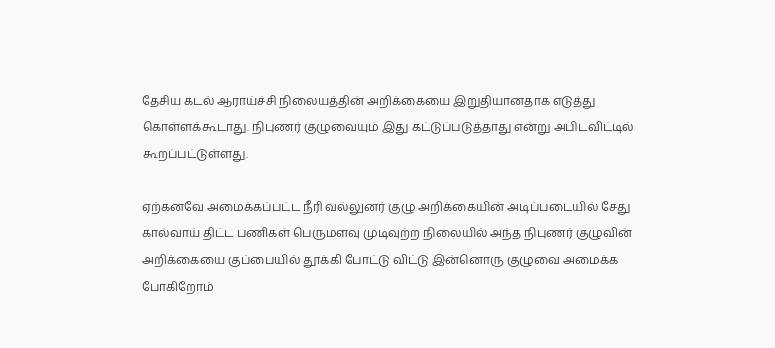தேசிய கடல் ஆராய்ச்சி நிலையத்தின் அறிக்கையை இறுதியானதாக எடுத்து கொள்ளக்கூடாது. நிபுணர் குழுவையும் இது கட்டுப்படுத்தாது என்று அபிடவிட்டில் கூறப்பட்டுள்ளது.

ஏற்கனவே அமைக்கப்பட்ட நீரி வல்லுனர் குழு அறிக்கையின் அடிப்படையில் சேது கால்வாய் திட்ட பணிகள் பெருமளவு முடிவுற்ற நிலையில் அந்த நிபுணர் குழுவின் அறிக்கையை குப்பையில் தூக்கி போட்டு விட்டு இன்னொரு குழுவை அமைக்க போகிறோம்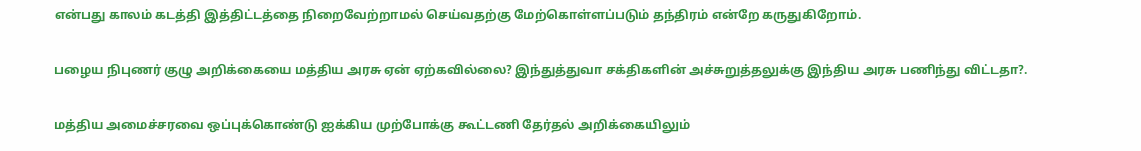என்பது காலம் கடத்தி இத்திட்டத்தை நிறைவேற்றாமல் செய்வதற்கு மேற்கொள்ளப்படும் தந்திரம் என்றே கருதுகிறோம்.

பழைய நிபுணர் குழு அறிக்கையை மத்திய அரசு ஏன் ஏற்கவில்லை? இந்துத்துவா சக்திகளின் அச்சுறுத்தலுக்கு இந்திய அரசு பணிந்து விட்டதா?.

மத்திய அமைச்சரவை ஒப்புக்கொண்டு ஐக்கிய முற்போக்கு கூட்டணி தேர்தல் அறிக்கையிலும்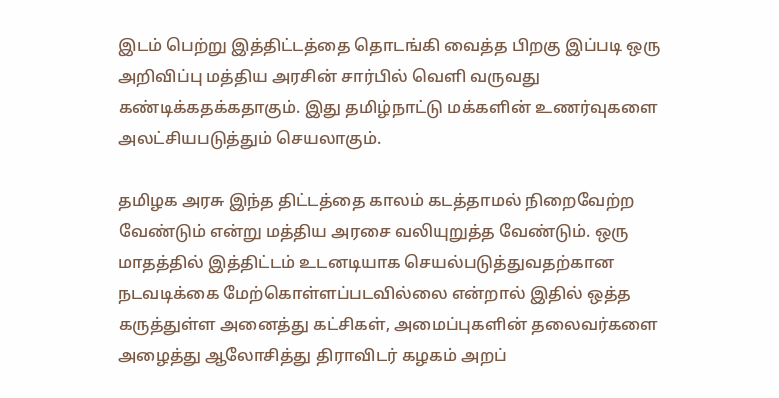இடம் பெற்று இத்திட்டத்தை தொடங்கி வைத்த பிறகு இப்படி ஒரு அறிவிப்பு மத்திய அரசின் சார்பில் வெளி வருவது கண்டிக்கதக்கதாகும். இது தமிழ்நாட்டு மக்களின் உணர்வுகளை அலட்சியபடுத்தும் செயலாகும்.

தமிழக அரசு இந்த திட்டத்தை காலம் கடத்தாமல் நிறைவேற்ற வேண்டும் என்று மத்திய அரசை வலியுறுத்த வேண்டும். ஒரு மாதத்தில் இத்திட்டம் உடனடியாக செயல்படுத்துவதற்கான நடவடிக்கை மேற்கொள்ளப்படவில்லை என்றால் இதில் ஒத்த கருத்துள்ள அனைத்து கட்சிகள், அமைப்புகளின் தலைவர்களை அழைத்து ஆலோசித்து திராவிடர் கழகம் அறப்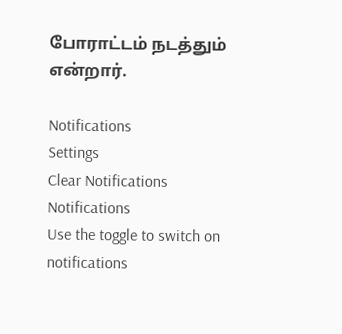போராட்டம் நடத்தும் என்றார்.

Notifications
Settings
Clear Notifications
Notifications
Use the toggle to switch on notifications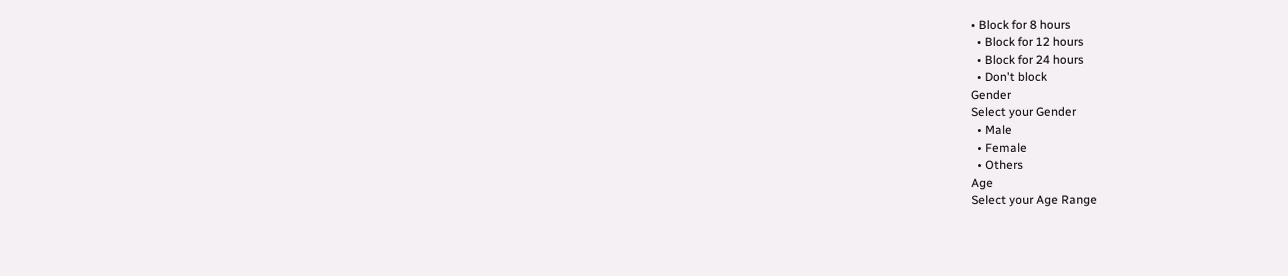• Block for 8 hours
  • Block for 12 hours
  • Block for 24 hours
  • Don't block
Gender
Select your Gender
  • Male
  • Female
  • Others
Age
Select your Age Range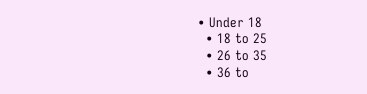• Under 18
  • 18 to 25
  • 26 to 35
  • 36 to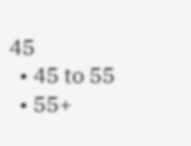45
  • 45 to 55
  • 55+